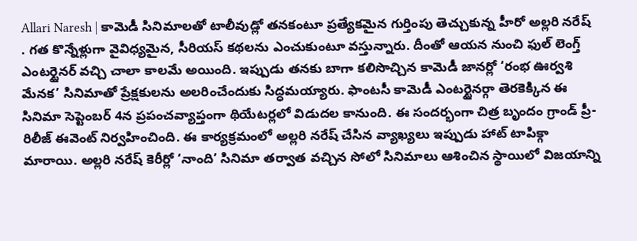Allari Naresh | కామెడీ సినిమాలతో టాలీవుడ్లో తనకంటూ ప్రత్యేకమైన గుర్తింపు తెచ్చుకున్న హీరో అల్లరి నరేష్ . గత కొన్నేళ్లుగా వైవిధ్యమైన, సీరియస్ కథలను ఎంచుకుంటూ వస్తున్నారు. దీంతో ఆయన నుంచి ఫుల్ లెంగ్త్ ఎంటర్టైనర్ వచ్చి చాలా కాలమే అయింది. ఇప్పుడు తనకు బాగా కలిసొచ్చిన కామెడీ జానర్లో ‘రంభ ఊర్వశి మేనక’ సినిమాతో ప్రేక్షకులను అలరించేందుకు సిద్ధమయ్యారు. ఫాంటసీ కామెడీ ఎంటర్టైనర్గా తెరకెక్కిన ఈ సినిమా సెప్టెంబర్ 4న ప్రపంచవ్యాప్తంగా థియేటర్లలో విడుదల కానుంది. ఈ సందర్భంగా చిత్ర బృందం గ్రాండ్ ప్రీ-రిలీజ్ ఈవెంట్ నిర్వహించింది. ఈ కార్యక్రమంలో అల్లరి నరేష్ చేసిన వ్యాఖ్యలు ఇప్పుడు హాట్ టాపిక్గా మారాయి. అల్లరి నరేష్ కెరీర్లో ‘నాంది’ సినిమా తర్వాత వచ్చిన సోలో సినిమాలు ఆశించిన స్థాయిలో విజయాన్ని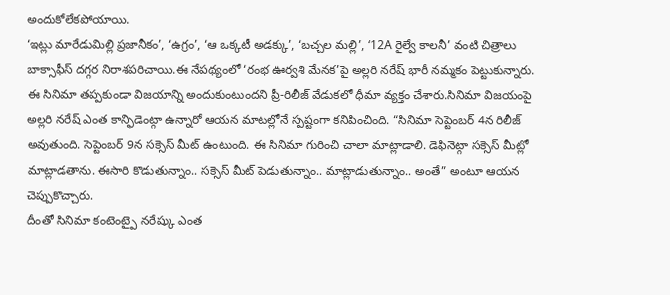అందుకోలేకపోయాయి.
‘ఇట్లు మారేడుమిల్లి ప్రజానీకం’, ‘ఉగ్రం’, ‘ఆ ఒక్కటీ అడక్కు’, ‘బచ్చల మల్లి’, ‘12A రైల్వే కాలనీ’ వంటి చిత్రాలు బాక్సాఫీస్ దగ్గర నిరాశపరిచాయి.ఈ నేపథ్యంలో ‘రంభ ఊర్వశి మేనక’పై అల్లరి నరేష్ భారీ నమ్మకం పెట్టుకున్నారు. ఈ సినిమా తప్పకుండా విజయాన్ని అందుకుంటుందని ప్రీ-రిలీజ్ వేడుకలో ధీమా వ్యక్తం చేశారు.సినిమా విజయంపై అల్లరి నరేష్ ఎంత కాన్ఫిడెంట్గా ఉన్నారో ఆయన మాటల్లోనే స్పష్టంగా కనిపించింది. “సినిమా సెప్టెంబర్ 4న రిలీజ్ అవుతుంది. సెప్టెంబర్ 9న సక్సెస్ మీట్ ఉంటుంది. ఈ సినిమా గురించి చాలా మాట్లాడాలి. డెఫినెట్గా సక్సెస్ మీట్లో మాట్లాడతాను. ఈసారి కొడుతున్నాం.. సక్సెస్ మీట్ పెడుతున్నాం.. మాట్లాడుతున్నాం.. అంతే” అంటూ ఆయన చెప్పుకొచ్చారు.
దీంతో సినిమా కంటెంట్పై నరేష్కు ఎంత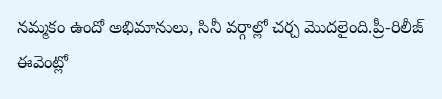నమ్మకం ఉందో అభిమానులు, సినీ వర్గాల్లో చర్చ మొదలైంది.ప్రీ-రిలీజ్ ఈవెంట్లో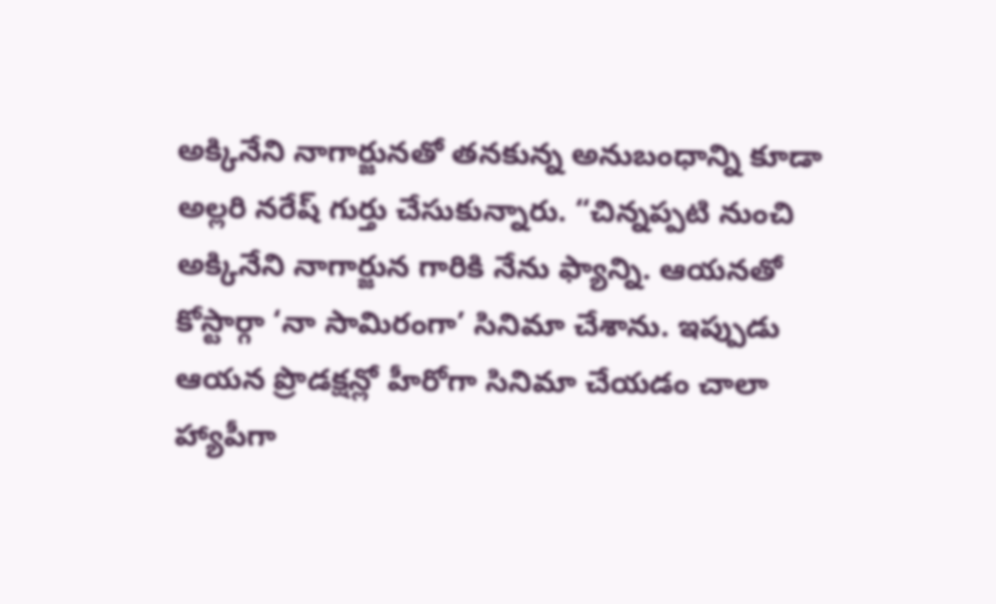అక్కినేని నాగార్జునతో తనకున్న అనుబంధాన్ని కూడా అల్లరి నరేష్ గుర్తు చేసుకున్నారు. “చిన్నప్పటి నుంచి అక్కినేని నాగార్జున గారికి నేను ఫ్యాన్ని. ఆయనతో కోస్టార్గా ‘నా సామిరంగా’ సినిమా చేశాను. ఇప్పుడు ఆయన ప్రొడక్షన్లో హీరోగా సినిమా చేయడం చాలా హ్యాపీగా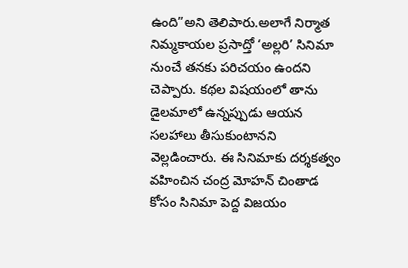ఉంది”అని తెలిపారు.అలాగే నిర్మాత నిమ్మకాయల ప్రసాద్తో ‘అల్లరి’ సినిమా నుంచే తనకు పరిచయం ఉందని చెప్పారు. కథల విషయంలో తాను డైలమాలో ఉన్నప్పుడు ఆయన సలహాలు తీసుకుంటానని వెల్లడించారు. ఈ సినిమాకు దర్శకత్వం వహించిన చంద్ర మోహన్ చింతాడ కోసం సినిమా పెద్ద విజయం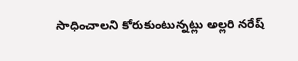సాధించాలని కోరుకుంటున్నట్లు అల్లరి నరేష్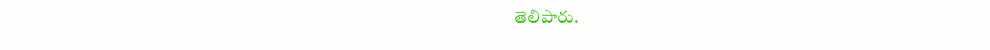తెలిపారు.